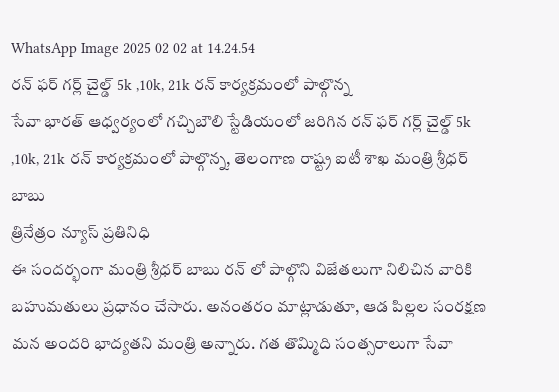WhatsApp Image 2025 02 02 at 14.24.54
రన్ ఫర్ గర్ల్ చైల్డ్ 5k ,10k, 21k రన్ కార్యక్రమంలో పాల్గొన్న
సేవా భారత్ ఆధ్వర్యంలో గచ్చిబౌలి స్టేడియంలో జరిగిన రన్ ఫర్ గర్ల్ చైల్డ్ 5k ,10k, 21k రన్ కార్యక్రమంలో పాల్గొన్న, తెలంగాణ రాష్ట్ర ఐటీ శాఖ మంత్రి శ్రీధర్ బాబు
త్రినేత్రం న్యూస్ ప్రతినిధి
ఈ సందర్భంగా మంత్రి శ్రీధర్ బాబు రన్ లో పాల్గొని విజేతలుగా నిలిచిన వారికి బహుమతులు ప్రధానం చేసారు. అనంతరం మాట్లాడుతూ, ఆడ పిల్లల సంరక్షణ మన అందరి భాద్యతని మంత్రి అన్నారు. గత తొమ్మిది సంత్సరాలుగా సేవా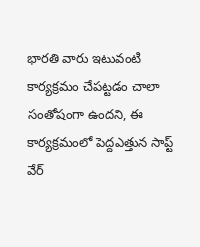భారతి వారు ఇటువంటి కార్యక్రమం చేపట్టడం చాలా సంతోషంగా ఉందని, ఈ కార్యక్రమంలో పెద్దఎత్తున సాప్ట్ వేర్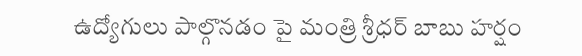ఉద్యోగులు పాల్గొనడం పై మంత్రి శ్రీధర్ బాబు హర్షం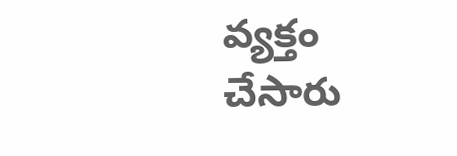వ్యక్తం చేసారు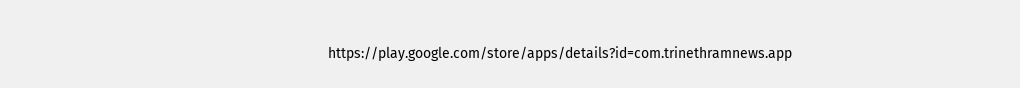https://play.google.com/store/apps/details?id=com.trinethramnews.app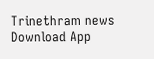Trinethram news
Download App